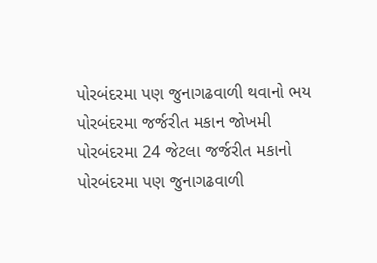પોરબંદરમા પણ જુનાગઢવાળી થવાનો ભય
પોરબંદરમા જર્જરીત મકાન જોખમી
પોરબંદરમા 24 જેટલા જર્જરીત મકાનો
પોરબંદરમા પણ જુનાગઢવાળી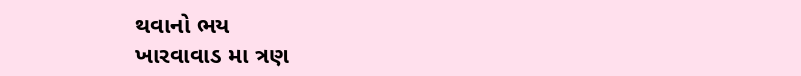થવાનો ભય
ખારવાવાડ મા ત્રણ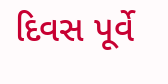દિવસ પૂર્વે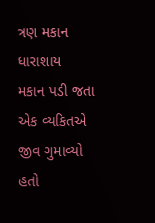ત્રણ મકાન ધારાશાય
મકાન પડી જતા એક વ્યકિતએ જીવ ગુમાવ્યો હતો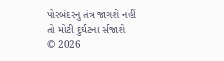પોરબંદરનુ તંત્ર જાગશે નહીં તો મોટી દુર્ઘટના ર્સજાશે
© 2026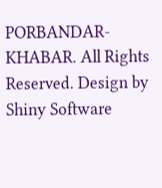PORBANDAR-KHABAR. All Rights Reserved. Design by Shiny Software